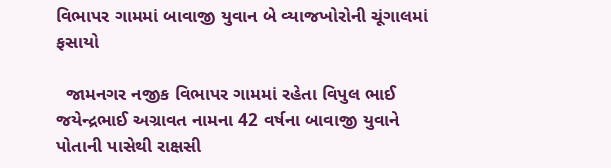વિભાપર ગામમાં બાવાજી યુવાન બે વ્યાજખોરોની ચૂંગાલમાં ફસાયો

  જામનગર નજીક વિભાપર ગામમાં રહેતા વિપુલ ભાઈ જયેન્દ્રભાઈ અગ્રાવત નામના 42 વર્ષના બાવાજી યુવાને પોતાની પાસેથી રાક્ષસી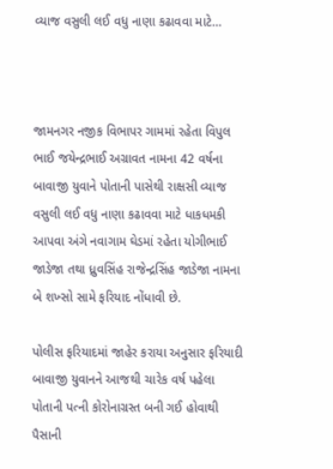વ્યાજ વસુલી લઈ વધુ નાણા કઢાવવા માટે…



જામનગર નજીક વિભાપર ગામમાં રહેતા વિપુલ ભાઈ જયેન્દ્રભાઈ અગ્રાવત નામના 42 વર્ષના બાવાજી યુવાને પોતાની પાસેથી રાક્ષસી વ્યાજ વસુલી લઈ વધુ નાણા કઢાવવા માટે ધાકધમકી આપવા અંગે નવાગામ ઘેડમાં રહેતા યોગીભાઈ જાડેજા તથા ધ્રુવસિંહ રાજેન્દ્રસિંહ જાડેજા નામના બે શખ્સો સામે ફરિયાદ નોંધાવી છે.

પોલીસ ફરિયાદમાં જાહેર કરાયા અનુસાર ફરિયાદી બાવાજી યુવાનને આજથી ચારેક વર્ષ પહેલા પોતાની પત્ની કોરોનાગ્રસ્ત બની ગઈ હોવાથી પૈસાની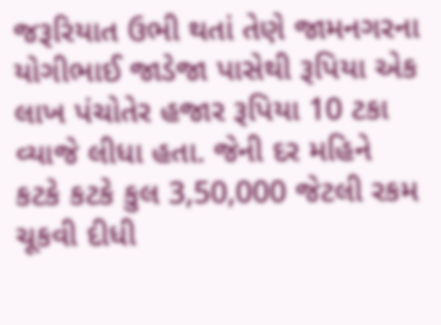જરૂરિયાત ઉભી થતાં તેણે જામનગરના યોગીભાઈ જાડેજા પાસેથી રૂપિયા એક લાખ પંચોતેર હજાર રૂપિયા 10 ટકા વ્યાજે લીધા હતા. જેની દર મહિને કટકે કટકે કુલ 3,50,000 જેટલી રકમ ચૂકવી દીધી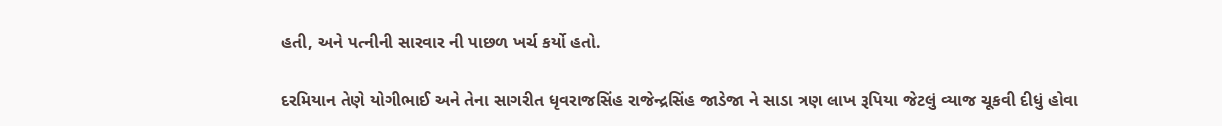હતી, અને પત્નીની સારવાર ની પાછળ ખર્ચ કર્યો હતો.

દરમિયાન તેણે યોગીભાઈ અને તેના સાગરીત ધૃવરાજસિંહ રાજેન્દ્રસિંહ જાડેજા ને સાડા ત્રણ લાખ રૂપિયા જેટલું વ્યાજ ચૂકવી દીધું હોવા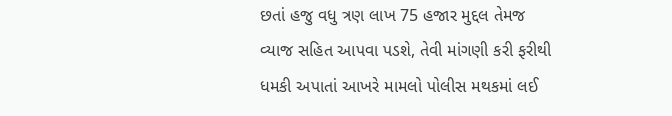છતાં હજુ વધુ ત્રણ લાખ 75 હજાર મુદ્દલ તેમજ વ્યાજ સહિત આપવા પડશે, તેવી માંગણી કરી ફરીથી ધમકી અપાતાં આખરે મામલો પોલીસ મથકમાં લઈ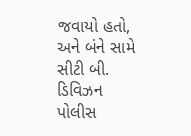જવાયો હતો, અને બંને સામે સીટી બી. ડિવિઝન પોલીસ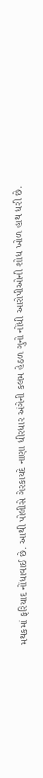મથકમાં ફરિયાદ નોંધાવાઈ છે. આથી પોલીસે ગેરકાયદે નાણા ધીરધાર અંગેની કલમ હેઠળ ગુનો નોંધી આરોપીઓની શોધ ખોળ હાથ ધરી છે.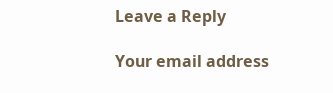Leave a Reply

Your email address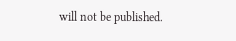will not be published.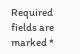Required fields are marked *